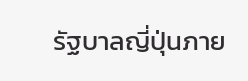รัฐบาลญี่ปุ่นภาย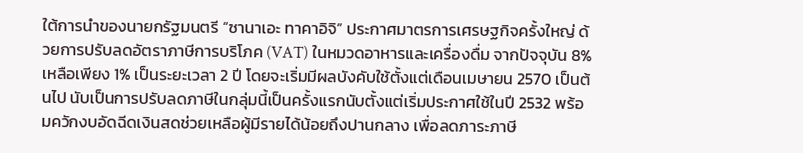ใต้การนำของนายกรัฐมนตรี “ซานาเอะ ทาคาอิจิ” ประกาศมาตรการเศรษฐกิจครั้งใหญ่ ด้วยการปรับลดอัตราภาษีการบริโภค (VAT) ในหมวดอาหารและเครื่องดื่ม จากปัจจุบัน 8% เหลือเพียง 1% เป็นระยะเวลา 2 ปี โดยจะเริ่มมีผลบังคับใช้ตั้งแต่เดือนเมษายน 2570 เป็นต้นไป นับเป็นการปรับลดภาษีในกลุ่มนี้เป็นครั้งแรกนับตั้งแต่เริ่มประกาศใช้ในปี 2532 พร้อมควักงบอัดฉีดเงินสดช่วยเหลือผู้มีรายได้น้อยถึงปานกลาง เพื่อลดภาระภาษี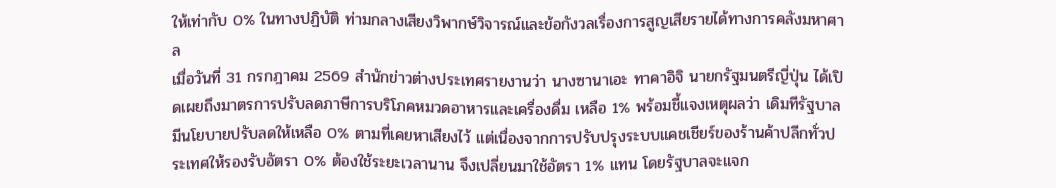ให้เท่ากับ 0% ในทางปฏิบัติ ท่ามกลางเสียงวิพากษ์วิจารณ์และข้อกังวลเรื่องการสูญเสียรายได้ทางการคลังมหาศาล
เมื่อวันที่ 31 กรกฎาคม 2569 สำนักข่าวต่างประเทศรายงานว่า นางซานาเอะ ทาคาอิจิ นายกรัฐมนตรีญี่ปุ่น ได้เปิดเผยถึงมาตรการปรับลดภาษีการบริโภคหมวดอาหารและเครื่องดื่ม เหลือ 1% พร้อมชี้แจงเหตุผลว่า เดิมทีรัฐบาลมีนโยบายปรับลดให้เหลือ 0% ตามที่เคยหาเสียงไว้ แต่เนื่องจากการปรับปรุงระบบแคชเชียร์ของร้านค้าปลีกทั่วประเทศให้รองรับอัตรา 0% ต้องใช้ระยะเวลานาน จึงเปลี่ยนมาใช้อัตรา 1% แทน โดยรัฐบาลจะแจก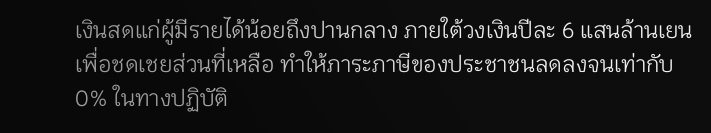เงินสดแก่ผู้มีรายได้น้อยถึงปานกลาง ภายใต้วงเงินปีละ 6 แสนล้านเยน เพื่อชดเชยส่วนที่เหลือ ทำให้ภาระภาษีของประชาชนลดลงจนเท่ากับ 0% ในทางปฏิบัติ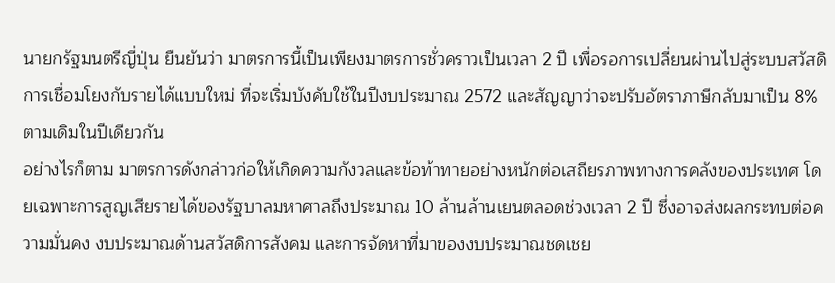นายกรัฐมนตรีญี่ปุ่น ยืนยันว่า มาตรการนี้เป็นเพียงมาตรการชั่วคราวเป็นเวลา 2 ปี เพื่อรอการเปลี่ยนผ่านไปสู่ระบบสวัสดิการเชื่อมโยงกับรายได้แบบใหม่ ที่จะเริ่มบังคับใช้ในปีงบประมาณ 2572 และสัญญาว่าจะปรับอัตราภาษีกลับมาเป็น 8% ตามเดิมในปีเดียวกัน
อย่างไรก็ตาม มาตรการดังกล่าวก่อให้เกิดความกังวลและข้อท้าทายอย่างหนักต่อเสถียรภาพทางการคลังของประเทศ โดยเฉพาะการสูญเสียรายได้ของรัฐบาลมหาศาลถึงประมาณ 10 ล้านล้านเยนตลอดช่วงเวลา 2 ปี ซึ่งอาจส่งผลกระทบต่อความมั่นคง งบประมาณด้านสวัสดิการสังคม และการจัดหาที่มาของงบประมาณชดเชย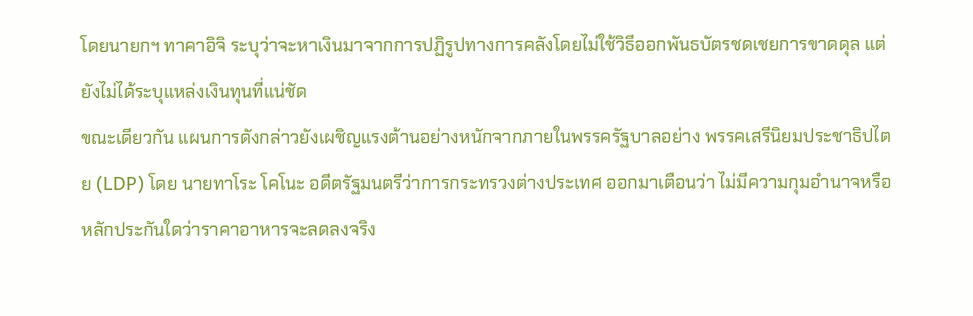โดยนายกฯ ทาคาอิจิ ระบุว่าจะหาเงินมาจากการปฏิรูปทางการคลังโดยไม่ใช้วิธีออกพันธบัตรชดเชยการขาดดุล แต่ยังไม่ได้ระบุแหล่งเงินทุนที่แน่ชัด
ขณะเดียวกัน แผนการดังกล่าวยังเผชิญแรงต้านอย่างหนักจากภายในพรรครัฐบาลอย่าง พรรคเสรีนิยมประชาธิปไตย (LDP) โดย นายทาโระ โคโนะ อดีตรัฐมนตรีว่าการกระทรวงต่างประเทศ ออกมาเตือนว่า ไม่มีความกุมอำนาจหรือหลักประกันใดว่าราคาอาหารจะลดลงจริง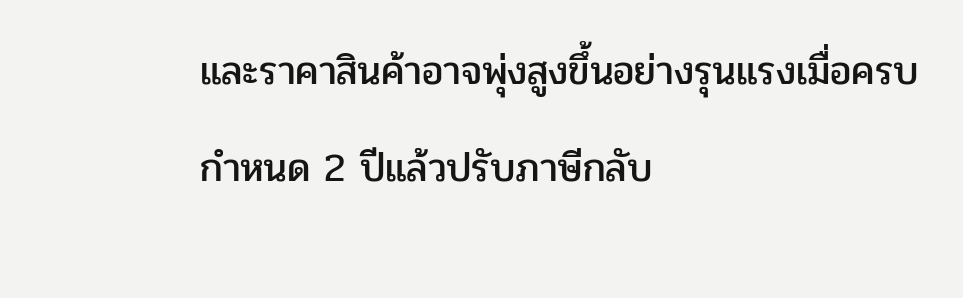และราคาสินค้าอาจพุ่งสูงขึ้นอย่างรุนแรงเมื่อครบกำหนด 2 ปีแล้วปรับภาษีกลับ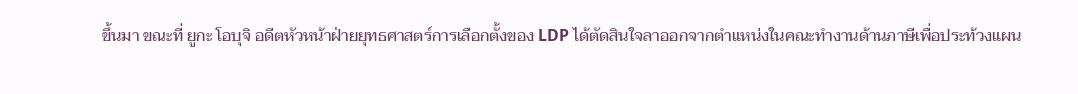ขึ้นมา ขณะที่ ยูกะ โอบุจิ อดีตหัวหน้าฝ่ายยุทธศาสตร์การเลือกตั้งของ LDP ได้ตัดสินใจลาออกจากตำแหน่งในคณะทำงานด้านภาษีเพื่อประท้วงแผน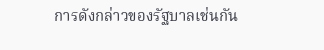การดังกล่าวของรัฐบาลเช่นกัน